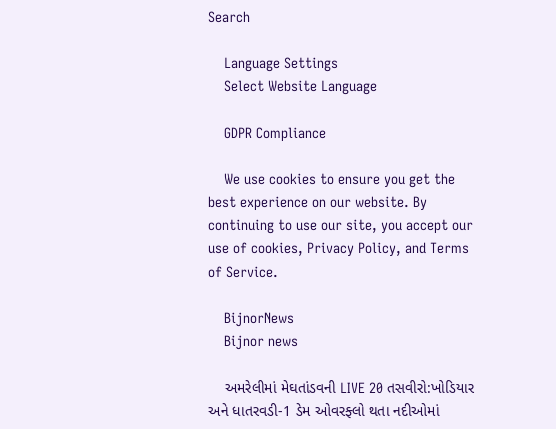Search

    Language Settings
    Select Website Language

    GDPR Compliance

    We use cookies to ensure you get the best experience on our website. By continuing to use our site, you accept our use of cookies, Privacy Policy, and Terms of Service.

    BijnorNews
    Bijnor news

    અમરેલીમાં મેઘતાંડવની LIVE 20 તસવીરો:ખોડિયાર અને ધાતરવડી-1 ડેમ ઓવરફ્લો થતા નદીઓમાં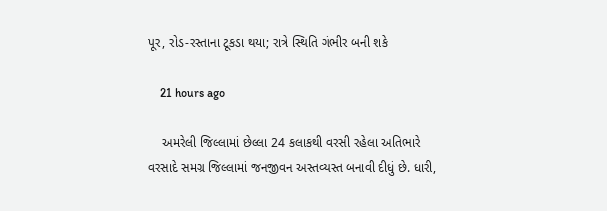પૂર, રોડ-રસ્તાના ટૂકડા થયા; રાત્રે સ્થિતિ ગંભીર બની શકે

    21 hours ago

    અમરેલી જિલ્લામાં છેલ્લા 24 કલાકથી વરસી રહેલા અતિભારે વરસાદે સમગ્ર જિલ્લામાં જનજીવન અસ્તવ્યસ્ત બનાવી દીધું છે. ધારી,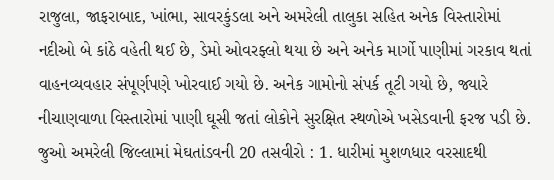રાજુલા, જાફરાબાદ, ખાંભા, સાવરકુંડલા અને અમરેલી તાલુકા સહિત અનેક વિસ્તારોમાં નદીઓ બે કાંઠે વહેતી થઈ છે, ડેમો ઓવરફ્લો થયા છે અને અનેક માર્ગો પાણીમાં ગરકાવ થતાં વાહનવ્યવહાર સંપૂર્ણપણે ખોરવાઈ ગયો છે. અનેક ગામોનો સંપર્ક તૂટી ગયો છે, જ્યારે નીચાણવાળા વિસ્તારોમાં પાણી ઘૂસી જતાં લોકોને સુરક્ષિત સ્થળોએ ખસેડવાની ફરજ પડી છે. જુઓ અમરેલી જિલ્લામાં મેઘતાંડવની 20 તસવીરો : 1. ધારીમાં મુશળધાર વરસાદથી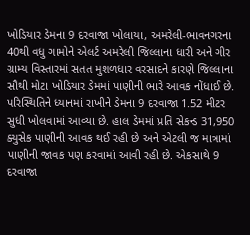ખોડિયાર ડેમના 9 દરવાજા ખોલાયા, અમરેલી-ભાવનગરના 40થી વધુ ગામોને એલર્ટ અમરેલી જિલ્લાના ધારી અને ગીર ગ્રામ્ય વિસ્તારમાં સતત મુશળધાર વરસાદને કારણે જિલ્લાના સૌથી મોટા ખોડિયાર ડેમમાં પાણીની ભારે આવક નોંધાઈ છે. પરિસ્થિતિને ધ્યાનમાં રાખીને ડેમના 9 દરવાજા 1.52 મીટર સુધી ખોલવામાં આવ્યા છે. હાલ ડેમમાં પ્રતિ સેકન્ડ 31,950 ક્યુસેક પાણીની આવક થઈ રહી છે અને એટલી જ માત્રામાં પાણીની જાવક પણ કરવામાં આવી રહી છે. એકસાથે 9 દરવાજા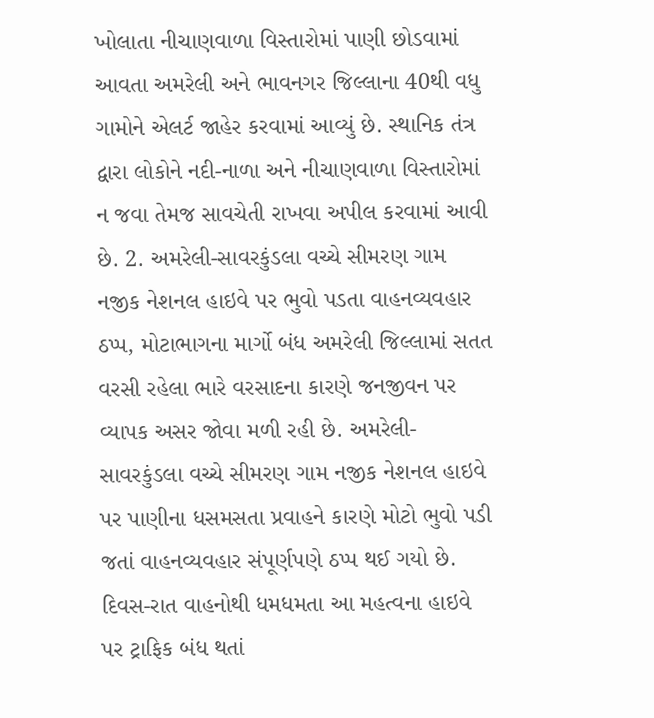ખોલાતા નીચાણવાળા વિસ્તારોમાં પાણી છોડવામાં આવતા અમરેલી અને ભાવનગર જિલ્લાના 40થી વધુ ગામોને એલર્ટ જાહેર કરવામાં આવ્યું છે. સ્થાનિક તંત્ર દ્વારા લોકોને નદી-નાળા અને નીચાણવાળા વિસ્તારોમાં ન જવા તેમજ સાવચેતી રાખવા અપીલ કરવામાં આવી છે. 2. અમરેલી-સાવરકુંડલા વચ્ચે સીમરણ ગામ નજીક નેશનલ હાઇવે પર ભુવો પડતા વાહનવ્યવહાર ઠપ્પ, મોટાભાગના માર્ગો બંધ અમરેલી જિલ્લામાં સતત વરસી રહેલા ભારે વરસાદના કારણે જનજીવન પર વ્યાપક અસર જોવા મળી રહી છે. અમરેલી-સાવરકુંડલા વચ્ચે સીમરણ ગામ નજીક નેશનલ હાઇવે પર પાણીના ધસમસતા પ્રવાહને કારણે મોટો ભુવો પડી જતાં વાહનવ્યવહાર સંપૂર્ણપણે ઠપ્પ થઈ ગયો છે. દિવસ-રાત વાહનોથી ધમધમતા આ મહત્વના હાઇવે પર ટ્રાફિક બંધ થતાં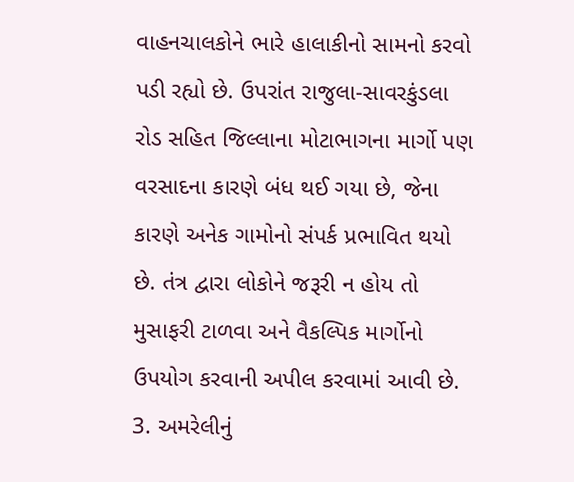વાહનચાલકોને ભારે હાલાકીનો સામનો કરવો પડી રહ્યો છે. ઉપરાંત રાજુલા-સાવરકુંડલા રોડ સહિત જિલ્લાના મોટાભાગના માર્ગો પણ વરસાદના કારણે બંધ થઈ ગયા છે, જેના કારણે અનેક ગામોનો સંપર્ક પ્રભાવિત થયો છે. તંત્ર દ્વારા લોકોને જરૂરી ન હોય તો મુસાફરી ટાળવા અને વૈકલ્પિક માર્ગોનો ઉપયોગ કરવાની અપીલ કરવામાં આવી છે. 3. અમરેલીનું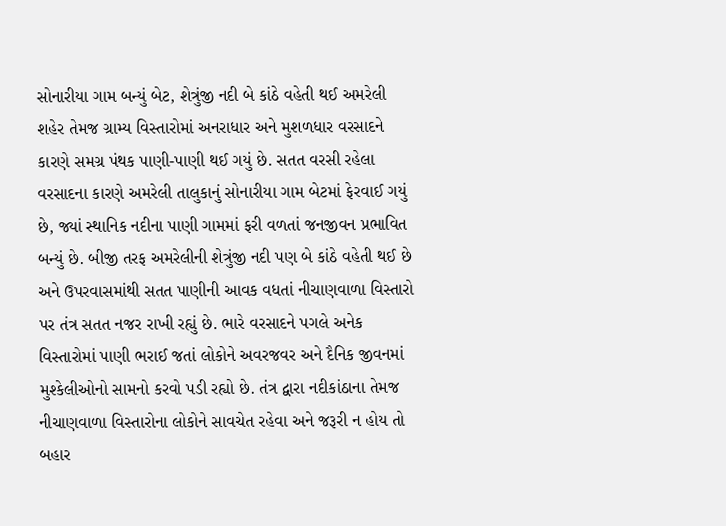સોનારીયા ગામ બન્યું બેટ, શેત્રુંજી નદી બે કાંઠે વહેતી થઈ અમરેલી શહેર તેમજ ગ્રામ્ય વિસ્તારોમાં અનરાધાર અને મુશળધાર વરસાદને કારણે સમગ્ર પંથક પાણી-પાણી થઈ ગયું છે. સતત વરસી રહેલા વરસાદના કારણે અમરેલી તાલુકાનું સોનારીયા ગામ બેટમાં ફેરવાઈ ગયું છે, જ્યાં સ્થાનિક નદીના પાણી ગામમાં ફરી વળતાં જનજીવન પ્રભાવિત બન્યું છે. બીજી તરફ અમરેલીની શેત્રુંજી નદી પણ બે કાંઠે વહેતી થઈ છે અને ઉપરવાસમાંથી સતત પાણીની આવક વધતાં નીચાણવાળા વિસ્તારો પર તંત્ર સતત નજર રાખી રહ્યું છે. ભારે વરસાદને પગલે અનેક વિસ્તારોમાં પાણી ભરાઈ જતાં લોકોને અવરજવર અને દૈનિક જીવનમાં મુશ્કેલીઓનો સામનો કરવો પડી રહ્યો છે. તંત્ર દ્વારા નદીકાંઠાના તેમજ નીચાણવાળા વિસ્તારોના લોકોને સાવચેત રહેવા અને જરૂરી ન હોય તો બહાર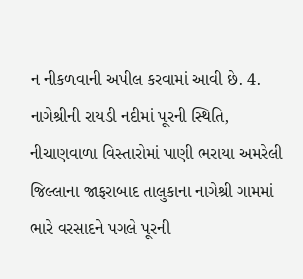ન નીકળવાની અપીલ કરવામાં આવી છે. 4. નાગેશ્રીની રાયડી નદીમાં પૂરની સ્થિતિ, નીચાણવાળા વિસ્તારોમાં પાણી ભરાયા અમરેલી જિલ્લાના જાફરાબાદ તાલુકાના નાગેશ્રી ગામમાં ભારે વરસાદને પગલે પૂરની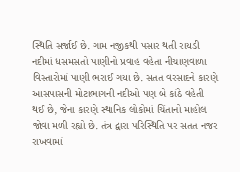સ્થિતિ સર્જાઈ છે. ગામ નજીકથી પસાર થતી રાયડી નદીમાં ધસમસતો પાણીનો પ્રવાહ વહેતા નીચાણવાળા વિસ્તારોમાં પાણી ભરાઈ ગયા છે. સતત વરસાદને કારણે આસપાસની મોટાભાગની નદીઓ પણ બે કાંઠે વહેતી થઈ છે, જેના કારણે સ્થાનિક લોકોમાં ચિંતાનો માહોલ જોવા મળી રહ્યો છે. તંત્ર દ્વારા પરિસ્થિતિ પર સતત નજર રાખવામાં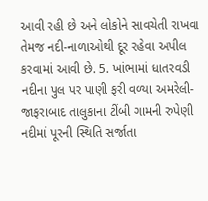આવી રહી છે અને લોકોને સાવચેતી રાખવા તેમજ નદી-નાળાઓથી દૂર રહેવા અપીલ કરવામાં આવી છે. 5. ખાંભામાં ધાતરવડી નદીના પુલ પર પાણી ફરી વળ્યા અમરેલી-જાફરાબાદ તાલુકાના ટીંબી ગામની રુપેણી નદીમાં પૂરની સ્થિતિ સર્જાતા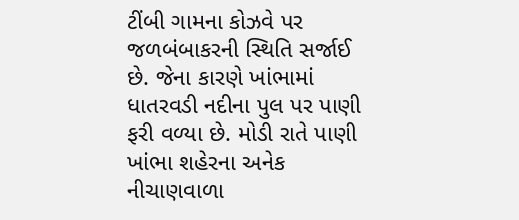ટીંબી ગામના કોઝવે પર જળબંબાકરની સ્થિતિ સર્જાઈ છે. જેના કારણે ખાંભામાં ધાતરવડી નદીના પુલ પર પાણી ફરી વળ્યા છે. મોડી રાતે પાણી ખાંભા શહેરના અનેક નીચાણવાળા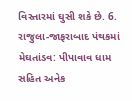વિસ્તારમાં ઘુસી શકે છે. 6. રાજુલા-જાફરાબાદ પંથકમાં મેઘતાંડવ: પીપાવાવ ધામ સહિત અનેક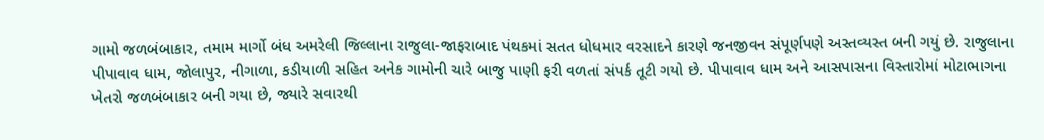ગામો જળબંબાકાર, તમામ માર્ગો બંધ અમરેલી જિલ્લાના રાજુલા-જાફરાબાદ પંથકમાં સતત ધોધમાર વરસાદને કારણે જનજીવન સંપૂર્ણપણે અસ્તવ્યસ્ત બની ગયું છે. રાજુલાના પીપાવાવ ધામ, જોલાપુર, નીગાળા, કડીયાળી સહિત અનેક ગામોની ચારે બાજુ પાણી ફરી વળતાં સંપર્ક તૂટી ગયો છે. પીપાવાવ ધામ અને આસપાસના વિસ્તારોમાં મોટાભાગના ખેતરો જળબંબાકાર બની ગયા છે, જ્યારે સવારથી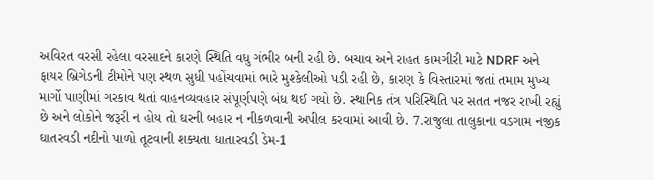અવિરત વરસી રહેલા વરસાદને કારણે સ્થિતિ વધુ ગંભીર બની રહી છે. બચાવ અને રાહત કામગીરી માટે NDRF અને ફાયર બ્રિગેડની ટીમોને પણ સ્થળ સુધી પહોંચવામાં ભારે મુશ્કેલીઓ પડી રહી છે, કારણ કે વિસ્તારમાં જતાં તમામ મુખ્ય માર્ગો પાણીમાં ગરકાવ થતાં વાહનવ્યવહાર સંપૂર્ણપણે બંધ થઈ ગયો છે. સ્થાનિક તંત્ર પરિસ્થિતિ પર સતત નજર રાખી રહ્યું છે અને લોકોને જરૂરી ન હોય તો ઘરની બહાર ન નીકળવાની અપીલ કરવામાં આવી છે. 7.રાજુલા તાલુકાના વડગામ નજીક ઘાતરવડી નદીનો પાળો તૂટવાની શક્યતા ધાતારવડી ડેમ-1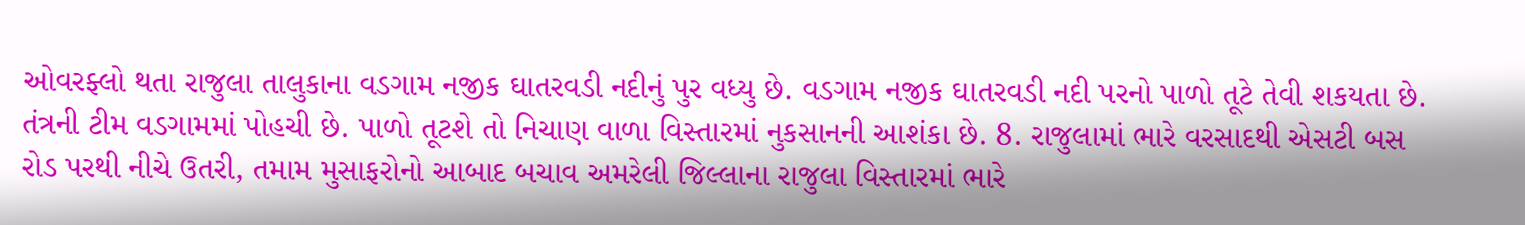ઓવરફ્લો થતા રાજુલા તાલુકાના વડગામ નજીક ઘાતરવડી નદીનું પુર વધ્યુ છે. વડગામ નજીક ઘાતરવડી નદી પરનો પાળો તૂટે તેવી શકયતા છે. તંત્રની ટીમ વડગામમાં પોહચી છે. પાળો તૂટશે તો નિચાણ વાળા વિસ્તારમાં નુકસાનની આશંકા છે. 8. રાજુલામાં ભારે વરસાદથી એસટી બસ રોડ પરથી નીચે ઉતરી, તમામ મુસાફરોનો આબાદ બચાવ અમરેલી જિલ્લાના રાજુલા વિસ્તારમાં ભારે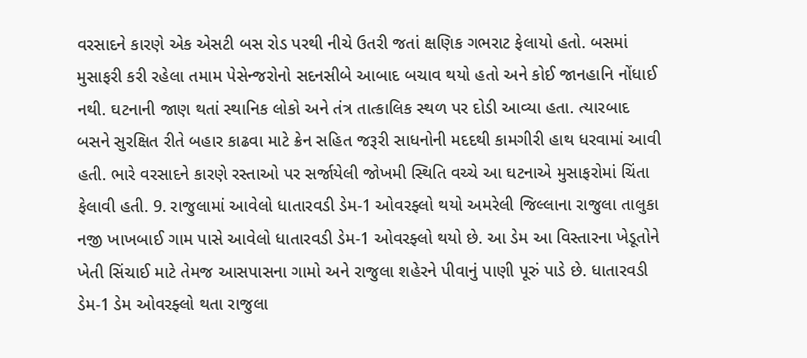વરસાદને કારણે એક એસટી બસ રોડ પરથી નીચે ઉતરી જતાં ક્ષણિક ગભરાટ ફેલાયો હતો. બસમાં મુસાફરી કરી રહેલા તમામ પેસેન્જરોનો સદનસીબે આબાદ બચાવ થયો હતો અને કોઈ જાનહાનિ નોંધાઈ નથી. ઘટનાની જાણ થતાં સ્થાનિક લોકો અને તંત્ર તાત્કાલિક સ્થળ પર દોડી આવ્યા હતા. ત્યારબાદ બસને સુરક્ષિત રીતે બહાર કાઢવા માટે ક્રેન સહિત જરૂરી સાધનોની મદદથી કામગીરી હાથ ધરવામાં આવી હતી. ભારે વરસાદને કારણે રસ્તાઓ પર સર્જાયેલી જોખમી સ્થિતિ વચ્ચે આ ઘટનાએ મુસાફરોમાં ચિંતા ફેલાવી હતી. 9. રાજુલામાં આવેલો ધાતારવડી ડેમ-1 ઓવરફ્લો થયો અમરેલી જિલ્લાના રાજુલા તાલુકા નજી ખાખબાઈ ગામ પાસે આવેલો ધાતારવડી ડેમ-1 ઓવરફ્લો થયો છે. આ ડેમ આ વિસ્તારના ખેડૂતોને ખેતી સિંચાઈ માટે તેમજ આસપાસના ગામો અને રાજુલા શહેરને પીવાનું પાણી પૂરું પાડે છે. ધાતારવડી ડેમ-1 ડેમ ઓવરફ્લો થતા રાજુલા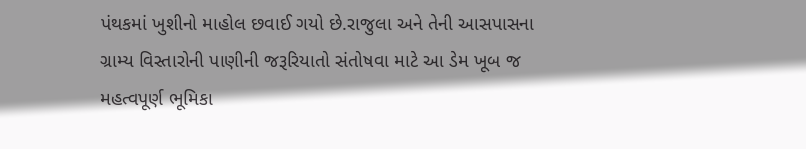પંથકમાં ખુશીનો માહોલ છવાઈ ગયો છે.રાજુલા અને તેની આસપાસના ગ્રામ્ય વિસ્તારોની પાણીની જરૂરિયાતો સંતોષવા માટે આ ડેમ ખૂબ જ મહત્વપૂર્ણ ભૂમિકા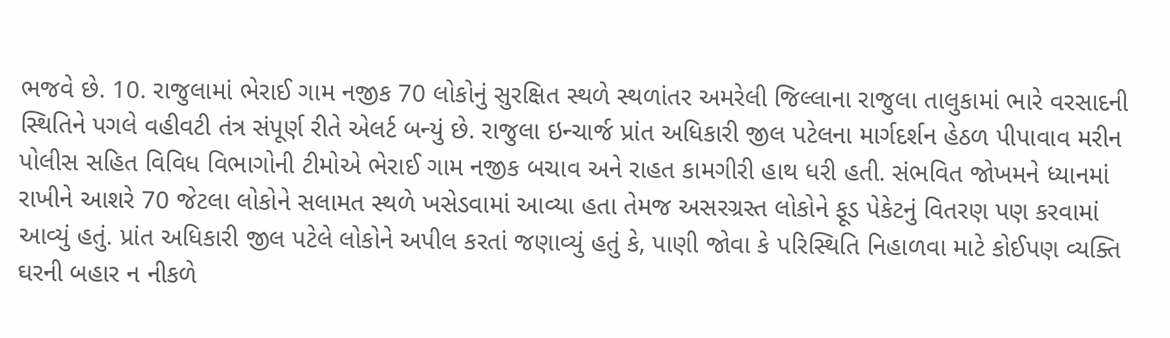ભજવે છે. 10. રાજુલામાં ભેરાઈ ગામ નજીક 70 લોકોનું સુરક્ષિત સ્થળે સ્થળાંતર અમરેલી જિલ્લાના રાજુલા તાલુકામાં ભારે વરસાદની સ્થિતિને પગલે વહીવટી તંત્ર સંપૂર્ણ રીતે એલર્ટ બન્યું છે. રાજુલા ઇન્ચાર્જ પ્રાંત અધિકારી જીલ પટેલના માર્ગદર્શન હેઠળ પીપાવાવ મરીન પોલીસ સહિત વિવિધ વિભાગોની ટીમોએ ભેરાઈ ગામ નજીક બચાવ અને રાહત કામગીરી હાથ ધરી હતી. સંભવિત જોખમને ધ્યાનમાં રાખીને આશરે 70 જેટલા લોકોને સલામત સ્થળે ખસેડવામાં આવ્યા હતા તેમજ અસરગ્રસ્ત લોકોને ફૂડ પેકેટનું વિતરણ પણ કરવામાં આવ્યું હતું. પ્રાંત અધિકારી જીલ પટેલે લોકોને અપીલ કરતાં જણાવ્યું હતું કે, પાણી જોવા કે પરિસ્થિતિ નિહાળવા માટે કોઈપણ વ્યક્તિ ઘરની બહાર ન નીકળે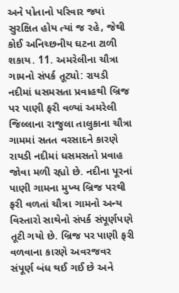અને પોતાનો પરિવાર જ્યાં સુરક્ષિત હોય ત્યાં જ રહે, જેથી કોઈ અનિચ્છનીય ઘટના ટાળી શકાય. 11. અમરેલીના ચૌત્રા ગામનો સંપર્ક તૂટ્યો: રાયડી નદીમાં ધસમસતા પ્રવાહથી બ્રિજ પર પાણી ફરી વળ્યાં અમરેલી જિલ્લાના રાજુલા તાલુકાના ચૌત્રા ગામમાં સતત વરસાદને કારણે રાયડી નદીમાં ધસમસતો પ્રવાહ જોવા મળી રહ્યો છે. નદીના પૂરનાં પાણી ગામના મુખ્ય બ્રિજ પરથી ફરી વળતાં ચૌત્રા ગામનો અન્ય વિસ્તારો સાથેનો સંપર્ક સંપૂર્ણપણે તૂટી ગયો છે. બ્રિજ પર પાણી ફરી વળવાના કારણે અવરજવર સંપૂર્ણ બંધ થઈ ગઈ છે અને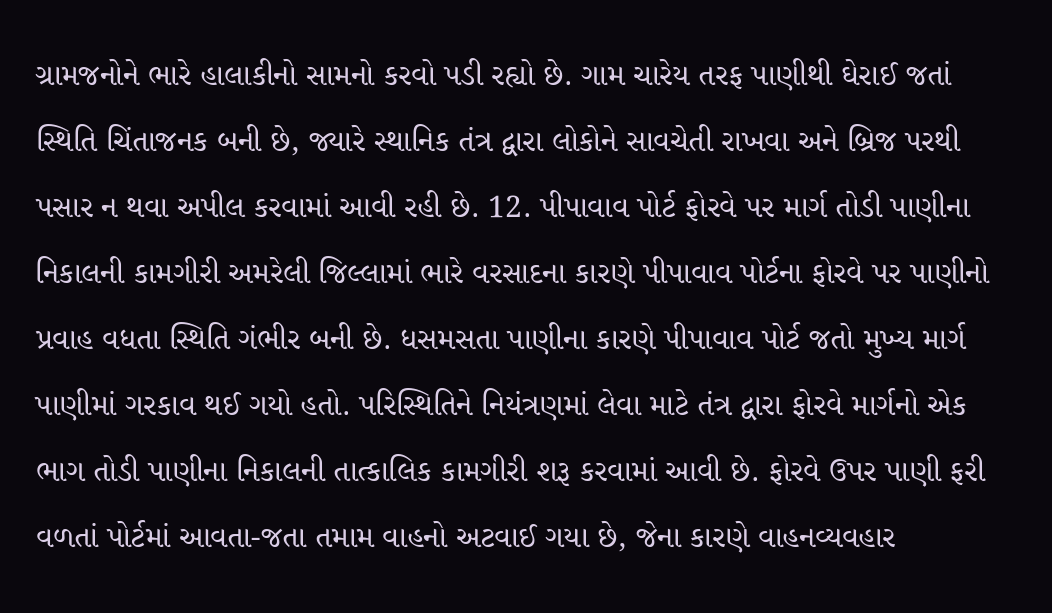ગ્રામજનોને ભારે હાલાકીનો સામનો કરવો પડી રહ્યો છે. ગામ ચારેય તરફ પાણીથી ઘેરાઈ જતાં સ્થિતિ ચિંતાજનક બની છે, જ્યારે સ્થાનિક તંત્ર દ્વારા લોકોને સાવચેતી રાખવા અને બ્રિજ પરથી પસાર ન થવા અપીલ કરવામાં આવી રહી છે. 12. પીપાવાવ પોર્ટ ફોરવે પર માર્ગ તોડી પાણીના નિકાલની કામગીરી અમરેલી જિલ્લામાં ભારે વરસાદના કારણે પીપાવાવ પોર્ટના ફોરવે પર પાણીનો પ્રવાહ વધતા સ્થિતિ ગંભીર બની છે. ધસમસતા પાણીના કારણે પીપાવાવ પોર્ટ જતો મુખ્ય માર્ગ પાણીમાં ગરકાવ થઈ ગયો હતો. પરિસ્થિતિને નિયંત્રણમાં લેવા માટે તંત્ર દ્વારા ફોરવે માર્ગનો એક ભાગ તોડી પાણીના નિકાલની તાત્કાલિક કામગીરી શરૂ કરવામાં આવી છે. ફોરવે ઉપર પાણી ફરી વળતાં પોર્ટમાં આવતા-જતા તમામ વાહનો અટવાઈ ગયા છે, જેના કારણે વાહનવ્યવહાર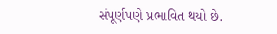સંપૂર્ણપણે પ્રભાવિત થયો છે.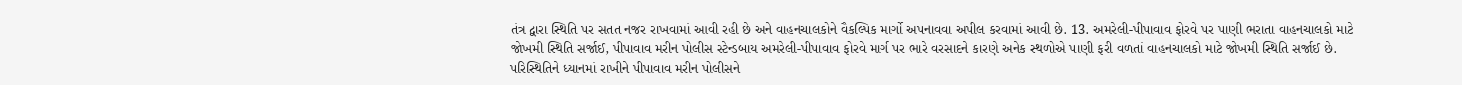તંત્ર દ્વારા સ્થિતિ પર સતત નજર રાખવામાં આવી રહી છે અને વાહનચાલકોને વૈકલ્પિક માર્ગો અપનાવવા અપીલ કરવામાં આવી છે. 13. અમરેલી-પીપાવાવ ફોરવે પર પાણી ભરાતા વાહનચાલકો માટે જોખમી સ્થિતિ સર્જાઈ, પીપાવાવ મરીન પોલીસ સ્ટેન્ડબાય અમરેલી-પીપાવાવ ફોરવે માર્ગ પર ભારે વરસાદને કારણે અનેક સ્થળોએ પાણી ફરી વળતાં વાહનચાલકો માટે જોખમી સ્થિતિ સર્જાઈ છે. પરિસ્થિતિને ધ્યાનમાં રાખીને પીપાવાવ મરીન પોલીસને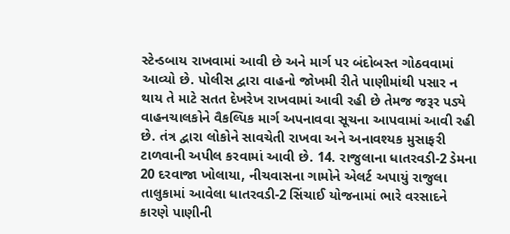સ્ટેન્ડબાય રાખવામાં આવી છે અને માર્ગ પર બંદોબસ્ત ગોઠવવામાં આવ્યો છે. પોલીસ દ્વારા વાહનો જોખમી રીતે પાણીમાંથી પસાર ન થાય તે માટે સતત દેખરેખ રાખવામાં આવી રહી છે તેમજ જરૂર પડ્યે વાહનચાલકોને વૈકલ્પિક માર્ગ અપનાવવા સૂચના આપવામાં આવી રહી છે. તંત્ર દ્વારા લોકોને સાવચેતી રાખવા અને અનાવશ્યક મુસાફરી ટાળવાની અપીલ કરવામાં આવી છે. 14. રાજુલાના ધાતરવડી-2 ડેમના 20 દરવાજા ખોલાયા, નીચવાસના ગામોને એલર્ટ અપાયું રાજુલા તાલુકામાં આવેલા ધાતરવડી-2 સિંચાઈ યોજનામાં ભારે વરસાદને કારણે પાણીની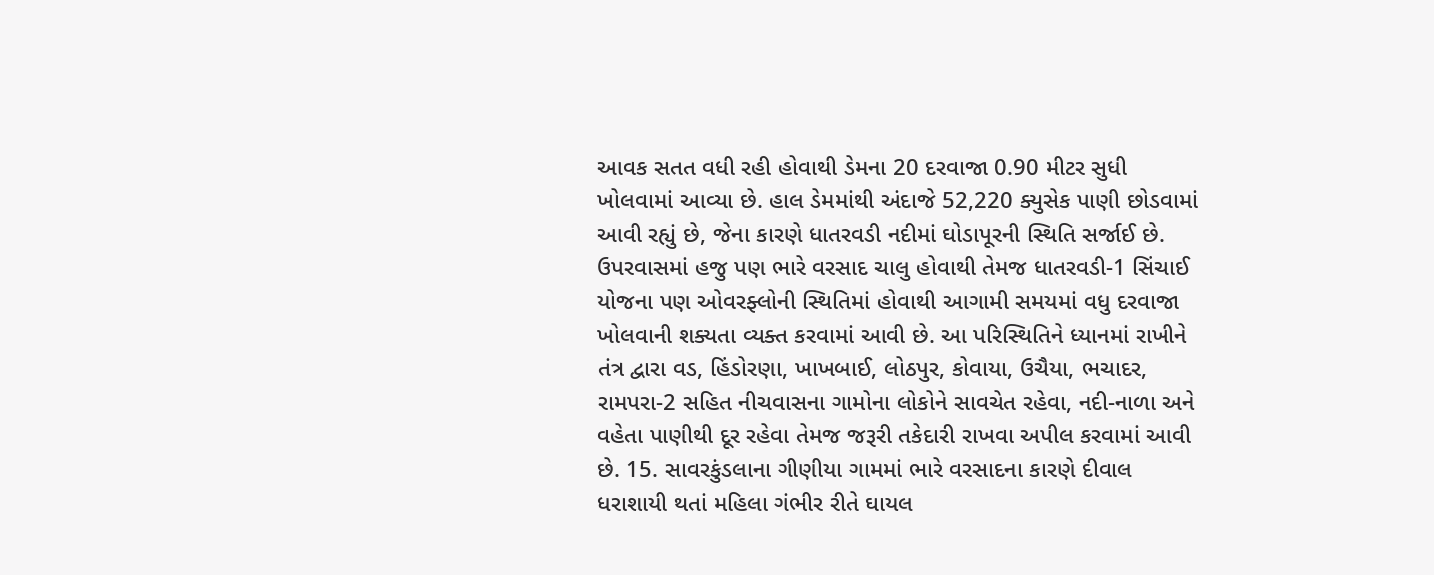આવક સતત વધી રહી હોવાથી ડેમના 20 દરવાજા 0.90 મીટર સુધી ખોલવામાં આવ્યા છે. હાલ ડેમમાંથી અંદાજે 52,220 ક્યુસેક પાણી છોડવામાં આવી રહ્યું છે, જેના કારણે ધાતરવડી નદીમાં ઘોડાપૂરની સ્થિતિ સર્જાઈ છે. ઉપરવાસમાં હજુ પણ ભારે વરસાદ ચાલુ હોવાથી તેમજ ધાતરવડી-1 સિંચાઈ યોજના પણ ઓવરફ્લોની સ્થિતિમાં હોવાથી આગામી સમયમાં વધુ દરવાજા ખોલવાની શક્યતા વ્યક્ત કરવામાં આવી છે. આ પરિસ્થિતિને ધ્યાનમાં રાખીને તંત્ર દ્વારા વડ, હિંડોરણા, ખાખબાઈ, લોઠપુર, કોવાયા, ઉચૈયા, ભચાદર, રામપરા-2 સહિત નીચવાસના ગામોના લોકોને સાવચેત રહેવા, નદી-નાળા અને વહેતા પાણીથી દૂર રહેવા તેમજ જરૂરી તકેદારી રાખવા અપીલ કરવામાં આવી છે. 15. સાવરકુંડલાના ગીણીયા ગામમાં ભારે વરસાદના કારણે દીવાલ ધરાશાયી થતાં મહિલા ગંભીર રીતે ઘાયલ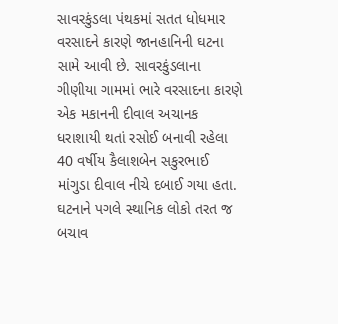સાવરકુંડલા પંથકમાં સતત ધોધમાર વરસાદને કારણે જાનહાનિની ઘટના સામે આવી છે. સાવરકુંડલાના ગીણીયા ગામમાં ભારે વરસાદના કારણે એક મકાનની દીવાલ અચાનક ધરાશાયી થતાં રસોઈ બનાવી રહેલા 40 વર્ષીય કૈલાશબેન સકુરભાઈ માંગુડા દીવાલ નીચે દબાઈ ગયા હતા. ઘટનાને પગલે સ્થાનિક લોકો તરત જ બચાવ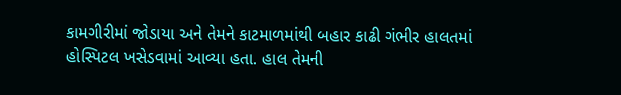કામગીરીમાં જોડાયા અને તેમને કાટમાળમાંથી બહાર કાઢી ગંભીર હાલતમાં હોસ્પિટલ ખસેડવામાં આવ્યા હતા. હાલ તેમની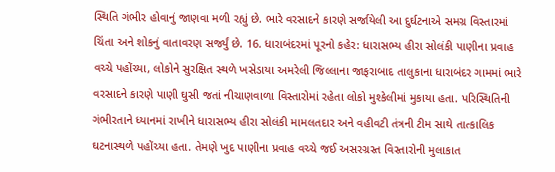સ્થિતિ ગંભીર હોવાનું જાણવા મળી રહ્યું છે. ભારે વરસાદને કારણે સર્જાયેલી આ દુર્ઘટનાએ સમગ્ર વિસ્તારમાં ચિંતા અને શોકનું વાતાવરણ સર્જ્યું છે. 16. ધારાબંદરમાં પૂરનો કહેર: ધારાસભ્ય હીરા સોલંકી પાણીના પ્રવાહ વચ્ચે પહોંચ્યા, લોકોને સુરક્ષિત સ્થળે ખસેડાયા અમરેલી જિલ્લાના જાફરાબાદ તાલુકાના ધારાબંદર ગામમાં ભારે વરસાદને કારણે પાણી ઘુસી જતાં નીચાણવાળા વિસ્તારોમાં રહેતા લોકો મુશ્કેલીમાં મુકાયા હતા. પરિસ્થિતિની ગંભીરતાને ધ્યાનમાં રાખીને ધારાસભ્ય હીરા સોલંકી મામલતદાર અને વહીવટી તંત્રની ટીમ સાથે તાત્કાલિક ઘટનાસ્થળે પહોંચ્યા હતા. તેમણે ખુદ પાણીના પ્રવાહ વચ્ચે જઈ અસરગ્રસ્ત વિસ્તારોની મુલાકાત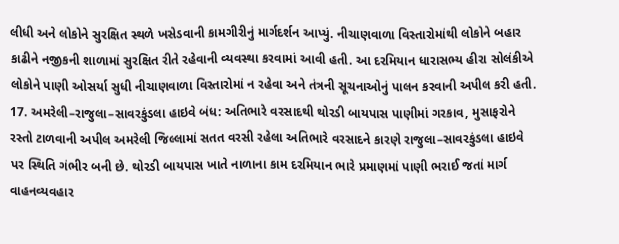લીધી અને લોકોને સુરક્ષિત સ્થળે ખસેડવાની કામગીરીનું માર્ગદર્શન આપ્યું. નીચાણવાળા વિસ્તારોમાંથી લોકોને બહાર કાઢીને નજીકની શાળામાં સુરક્ષિત રીતે રહેવાની વ્યવસ્થા કરવામાં આવી હતી. આ દરમિયાન ધારાસભ્ય હીરા સોલંકીએ લોકોને પાણી ઓસર્યા સુધી નીચાણવાળા વિસ્તારોમાં ન રહેવા અને તંત્રની સૂચનાઓનું પાલન કરવાની અપીલ કરી હતી. 17. અમરેલી–રાજુલા–સાવરકુંડલા હાઇવે બંધ: અતિભારે વરસાદથી થોરડી બાયપાસ પાણીમાં ગરકાવ, મુસાફરોને રસ્તો ટાળવાની અપીલ અમરેલી જિલ્લામાં સતત વરસી રહેલા અતિભારે વરસાદને કારણે રાજુલા–સાવરકુંડલા હાઇવે પર સ્થિતિ ગંભીર બની છે. થોરડી બાયપાસ ખાતે નાળાના કામ દરમિયાન ભારે પ્રમાણમાં પાણી ભરાઈ જતાં માર્ગ વાહનવ્યવહાર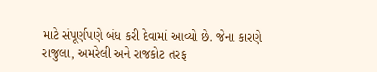માટે સંપૂર્ણપણે બંધ કરી દેવામાં આવ્યો છે. જેના કારણે રાજુલા, અમરેલી અને રાજકોટ તરફ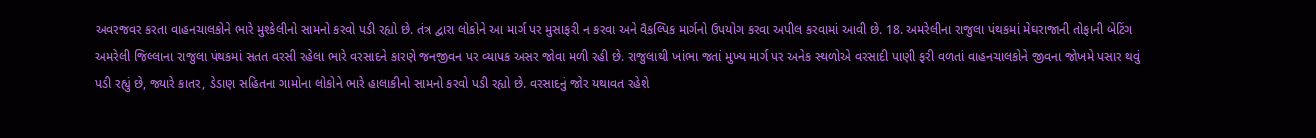અવરજવર કરતા વાહનચાલકોને ભારે મુશ્કેલીનો સામનો કરવો પડી રહ્યો છે. તંત્ર દ્વારા લોકોને આ માર્ગ પર મુસાફરી ન કરવા અને વૈકલ્પિક માર્ગનો ઉપયોગ કરવા અપીલ કરવામાં આવી છે. 18. અમરેલીના રાજુલા પંથકમાં મેઘરાજાની તોફાની બેટિંગ અમરેલી જિલ્લાના રાજુલા પંથકમાં સતત વરસી રહેલા ભારે વરસાદને કારણે જનજીવન પર વ્યાપક અસર જોવા મળી રહી છે. રાજુલાથી ખાંભા જતાં મુખ્ય માર્ગ પર અનેક સ્થળોએ વરસાદી પાણી ફરી વળતાં વાહનચાલકોને જીવના જોખમે પસાર થવું પડી રહ્યું છે, જ્યારે કાતર, ડેડાણ સહિતના ગામોના લોકોને ભારે હાલાકીનો સામનો કરવો પડી રહ્યો છે. વરસાદનું જોર યથાવત રહેશે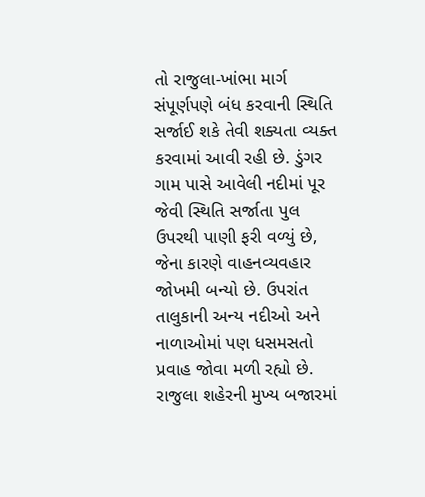તો રાજુલા-ખાંભા માર્ગ સંપૂર્ણપણે બંધ કરવાની સ્થિતિ સર્જાઈ શકે તેવી શક્યતા વ્યક્ત કરવામાં આવી રહી છે. ડુંગર ગામ પાસે આવેલી નદીમાં પૂર જેવી સ્થિતિ સર્જાતા પુલ ઉપરથી પાણી ફરી વળ્યું છે, જેના કારણે વાહનવ્યવહાર જોખમી બન્યો છે. ઉપરાંત તાલુકાની અન્ય નદીઓ અને નાળાઓમાં પણ ધસમસતો પ્રવાહ જોવા મળી રહ્યો છે. રાજુલા શહેરની મુખ્ય બજારમાં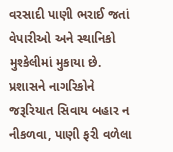વરસાદી પાણી ભરાઈ જતાં વેપારીઓ અને સ્થાનિકો મુશ્કેલીમાં મુકાયા છે. પ્રશાસને નાગરિકોને જરૂરિયાત સિવાય બહાર ન નીકળવા, પાણી ફરી વળેલા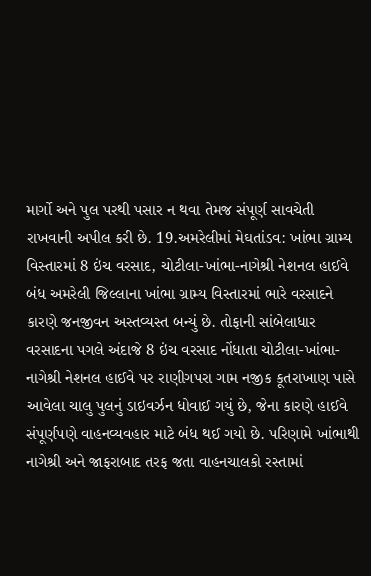માર્ગો અને પુલ પરથી પસાર ન થવા તેમજ સંપૂર્ણ સાવચેતી રાખવાની અપીલ કરી છે. 19.અમરેલીમાં મેઘતાંડવ: ખાંભા ગ્રામ્ય વિસ્તારમાં 8 ઇંચ વરસાદ, ચોટીલા-ખાંભા-નાગેશ્રી નેશનલ હાઈવે બંધ અમરેલી જિલ્લાના ખાંભા ગ્રામ્ય વિસ્તારમાં ભારે વરસાદને કારણે જનજીવન અસ્તવ્યસ્ત બન્યું છે. તોફાની સાંબેલાધાર વરસાદના પગલે અંદાજે 8 ઇંચ વરસાદ નોંધાતા ચોટીલા-ખાંભા-નાગેશ્રી નેશનલ હાઈવે પર રાણીગપરા ગામ નજીક કૂતરાખાણ પાસે આવેલા ચાલુ પુલનું ડાઇવર્ઝન ધોવાઈ ગયું છે, જેના કારણે હાઈવે સંપૂર્ણપણે વાહનવ્યવહાર માટે બંધ થઈ ગયો છે. પરિણામે ખાંભાથી નાગેશ્રી અને જાફરાબાદ તરફ જતા વાહનચાલકો રસ્તામાં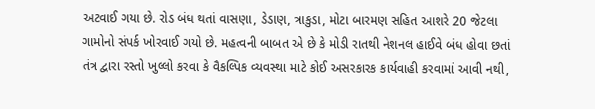અટવાઈ ગયા છે. રોડ બંધ થતાં વાસણા, ડેડાણ, ત્રાકુડા, મોટા બારમણ સહિત આશરે 20 જેટલા ગામોનો સંપર્ક ખોરવાઈ ગયો છે. મહત્વની બાબત એ છે કે મોડી રાતથી નેશનલ હાઈવે બંધ હોવા છતાં તંત્ર દ્વારા રસ્તો ખુલ્લો કરવા કે વૈકલ્પિક વ્યવસ્થા માટે કોઈ અસરકારક કાર્યવાહી કરવામાં આવી નથી,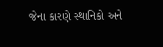જેના કારણે સ્થાનિકો અને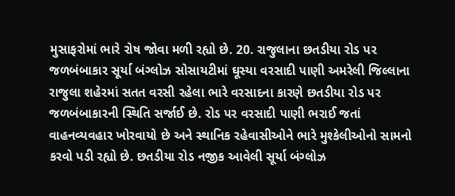મુસાફરોમાં ભારે રોષ જોવા મળી રહ્યો છે. 20. રાજુલાના છતડીયા રોડ પર જળબંબાકાર સૂર્યા બંગ્લોઝ સોસાયટીમાં ઘૂસ્યા વરસાદી પાણી અમરેલી જિલ્લાના રાજુલા શહેરમાં સતત વરસી રહેલા ભારે વરસાદના કારણે છતડીયા રોડ પર જળબંબાકારની સ્થિતિ સર્જાઈ છે. રોડ પર વરસાદી પાણી ભરાઈ જતાં વાહનવ્યવહાર ખોરવાયો છે અને સ્થાનિક રહેવાસીઓને ભારે મુશ્કેલીઓનો સામનો કરવો પડી રહ્યો છે. છતડીયા રોડ નજીક આવેલી સૂર્યા બંગ્લોઝ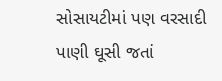સોસાયટીમાં પણ વરસાદી પાણી ઘૂસી જતાં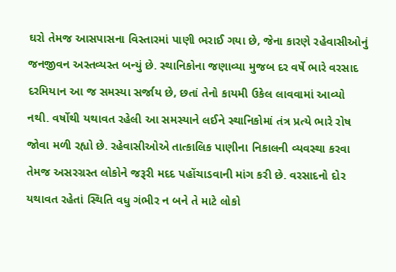ઘરો તેમજ આસપાસના વિસ્તારમાં પાણી ભરાઈ ગયા છે, જેના કારણે રહેવાસીઓનું જનજીવન અસ્તવ્યસ્ત બન્યું છે. સ્થાનિકોના જણાવ્યા મુજબ દર વર્ષે ભારે વરસાદ દરમિયાન આ જ સમસ્યા સર્જાય છે, છતાં તેનો કાયમી ઉકેલ લાવવામાં આવ્યો નથી. વર્ષોથી યથાવત રહેલી આ સમસ્યાને લઈને સ્થાનિકોમાં તંત્ર પ્રત્યે ભારે રોષ જોવા મળી રહ્યો છે. રહેવાસીઓએ તાત્કાલિક પાણીના નિકાલની વ્યવસ્થા કરવા તેમજ અસરગ્રસ્ત લોકોને જરૂરી મદદ પહોંચાડવાની માંગ કરી છે. વરસાદનો દોર યથાવત રહેતાં સ્થિતિ વધુ ગંભીર ન બને તે માટે લોકો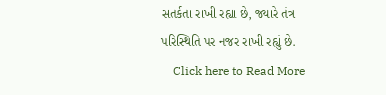સતર્કતા રાખી રહ્યા છે, જ્યારે તંત્ર પરિસ્થિતિ પર નજર રાખી રહ્યું છે.
    Click here to Read More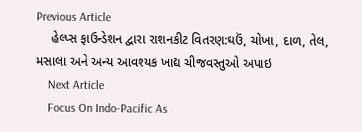Previous Article
    હેલ્પ્સ ફાઉન્ડેશન દ્વારા રાશનકીટ વિતરણ:ઘઉં, ચોખા, દાળ, તેલ, મસાલા અને અન્ય આવશ્યક ખાદ્ય ચીજવસ્તુઓ અપાઇ
    Next Article
    Focus On Indo-Pacific As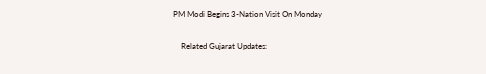PM Modi Begins 3-Nation Visit On Monday

    Related Gujarat Updates: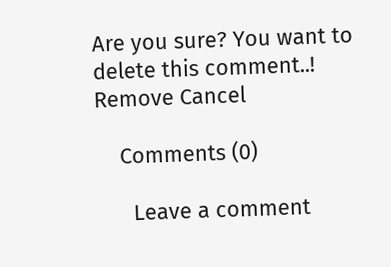Are you sure? You want to delete this comment..! Remove Cancel

    Comments (0)

      Leave a comment